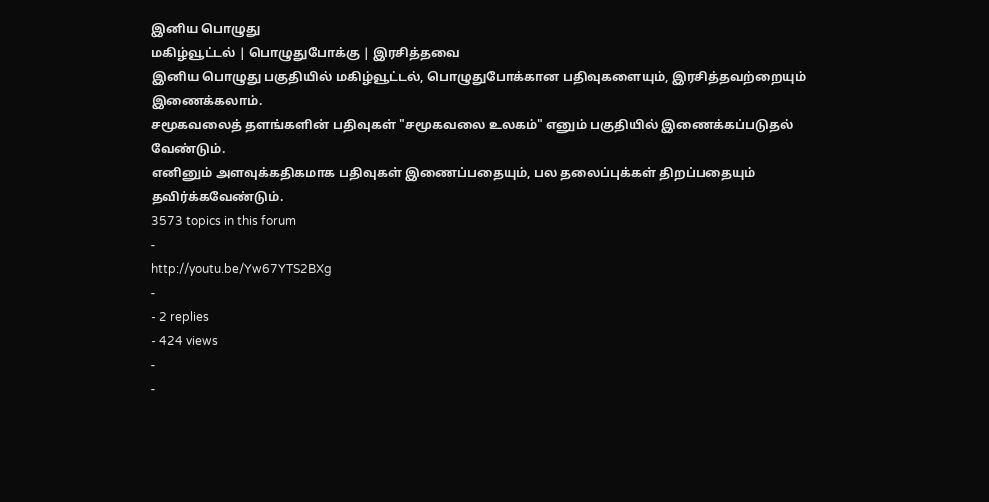இனிய பொழுது
மகிழ்வூட்டல் | பொழுதுபோக்கு | இரசித்தவை
இனிய பொழுது பகுதியில் மகிழ்வூட்டல், பொழுதுபோக்கான பதிவுகளையும், இரசித்தவற்றையும் இணைக்கலாம்.
சமூகவலைத் தளங்களின் பதிவுகள் "சமூகவலை உலகம்" எனும் பகுதியில் இணைக்கப்படுதல் வேண்டும்.
எனினும் அளவுக்கதிகமாக பதிவுகள் இணைப்பதையும், பல தலைப்புக்கள் திறப்பதையும் தவிர்க்கவேண்டும்.
3573 topics in this forum
-
http://youtu.be/Yw67YTS2BXg
-
- 2 replies
- 424 views
-
-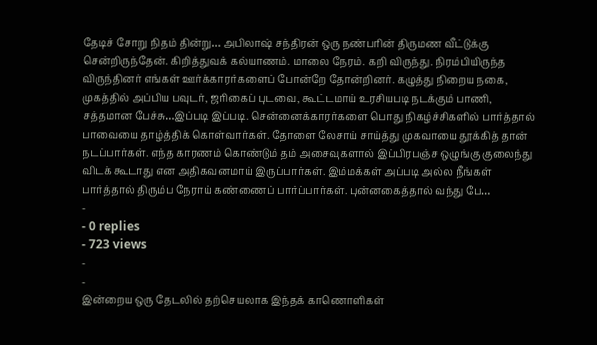தேடிச் சோறு நிதம் தின்று… அபிலாஷ் சந்திரன் ஒரு நண்பரின் திருமண வீட்டுக்கு சென்றிருந்தேன். கிறித்துவக் கல்யாணம். மாலை நேரம். கறி விருந்து. நிரம்பியிருந்த விருந்தினர் எங்கள் ஊர்க்காரர்களைப் போன்றே தோன்றினர். கழுத்து நிறைய நகை, முகத்தில் அப்பிய பவுடர், ஜரிகைப் புடவை, கூட்டமாய் உரசியபடி நடக்கும் பாணி, சத்தமான பேச்சு…இப்படி இப்படி. சென்னைக்காரர்களை பொது நிகழ்ச்சிகளில் பார்த்தால் பாவையை தாழ்த்திக் கொள்வார்கள். தோளை லேசாய் சாய்த்து முகவாயை தூக்கித் தான் நடப்பார்கள். எந்த காரணம் கொண்டும் தம் அசைவுகளால் இப்பிரபஞ்ச ஒழுங்கு குலைந்து விடக் கூடாது என அதிகவனமாய் இருப்பார்கள். இம்மக்கள் அப்படி அல்ல நீங்கள் பார்த்தால் திரும்ப நேராய் கண்ணைப் பார்ப்பார்கள். புன்னகைத்தால் வந்து பே…
-
- 0 replies
- 723 views
-
-
இன்றைய ஒரு தேடலில் தற்செயலாக இந்தக் காணொளிகள்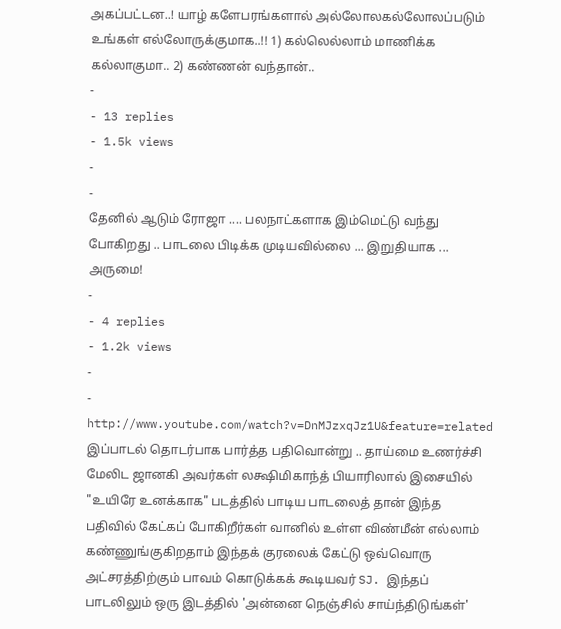அகப்பட்டன..! யாழ் களேபரங்களால் அல்லோலகல்லோலப்படும் உங்கள் எல்லோருக்குமாக..!! 1) கல்லெல்லாம் மாணிக்க கல்லாகுமா.. 2) கண்ணன் வந்தான்..
-
- 13 replies
- 1.5k views
-
-
தேனில் ஆடும் ரோஜா .... பலநாட்களாக இம்மெட்டு வந்து போகிறது .. பாடலை பிடிக்க முடியவில்லை ... இறுதியாக ... அருமை!
-
- 4 replies
- 1.2k views
-
-
http://www.youtube.com/watch?v=DnMJzxqJz1U&feature=related இப்பாடல் தொடர்பாக பார்த்த பதிவொன்று .. தாய்மை உணர்ச்சி மேலிட ஜானகி அவர்கள் லக்ஷிமிகாந்த் பியாரிலால் இசையில் "உயிரே உனக்காக" படத்தில் பாடிய பாடலைத் தான் இந்த பதிவில் கேட்கப் போகிறீர்கள் வானில் உள்ள விண்மீன் எல்லாம் கண்ணுங்குகிறதாம் இந்தக் குரலைக் கேட்டு ஒவ்வொரு அட்சரத்திற்கும் பாவம் கொடுக்கக் கூடியவர் SJ. இந்தப் பாடலிலும் ஒரு இடத்தில் 'அன்னை நெஞ்சில் சாய்ந்திடுங்கள்'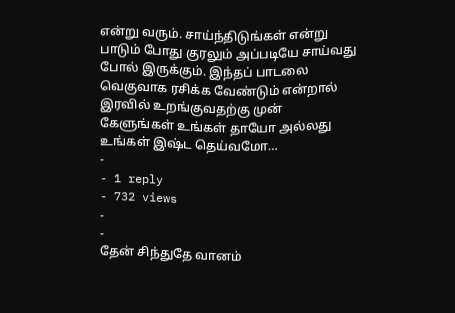என்று வரும். சாய்ந்திடுங்கள் என்று பாடும் போது குரலும் அப்படியே சாய்வது போல் இருக்கும். இந்தப் பாடலை வெகுவாக ரசிக்க வேண்டும் என்றால் இரவில் உறங்குவதற்கு முன் கேளுங்கள் உங்கள் தாயோ அல்லது உங்கள் இஷ்ட தெய்வமோ…
-
- 1 reply
- 732 views
-
-
தேன் சிந்துதே வானம்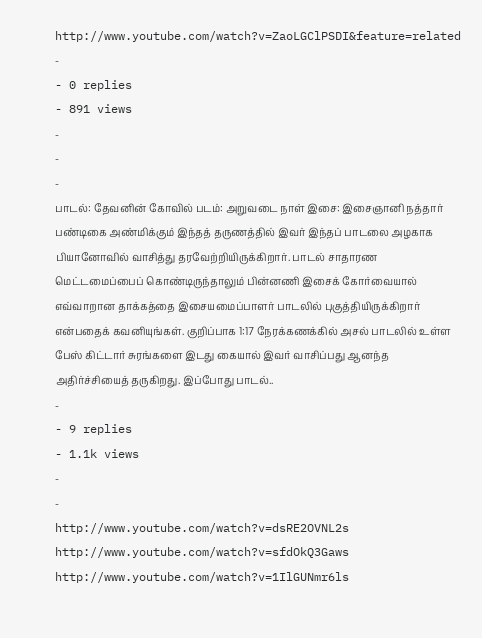http://www.youtube.com/watch?v=ZaoLGClPSDI&feature=related
-
- 0 replies
- 891 views
-
-
-
பாடல்: தேவனின் கோவில் படம்: அறுவடை நாள் இசை: இசைஞானி நத்தார் பண்டிகை அண்மிக்கும் இந்தத் தருணத்தில் இவர் இந்தப் பாடலை அழகாக பியானோவில் வாசித்து தரவேற்றியிருக்கிறார். பாடல் சாதாரண மெட்டமைப்பைப் கொண்டிருந்தாலும் பின்னணி இசைக் கோர்வையால் எவ்வாறான தாக்கத்தை இசையமைப்பாளர் பாடலில் புகுத்தியிருக்கிறார் என்பதைக் கவனியுங்கள். குறிப்பாக 1:17 நேரக்கணக்கில் அசல் பாடலில் உள்ள பேஸ் கிட்டார் சுரங்களை இடது கையால் இவர் வாசிப்பது ஆனந்த அதிர்ச்சியைத் தருகிறது. இப்போது பாடல்..
-
- 9 replies
- 1.1k views
-
-
http://www.youtube.com/watch?v=dsRE2OVNL2s http://www.youtube.com/watch?v=sfdOkQ3Gaws http://www.youtube.com/watch?v=1IlGUNmr6ls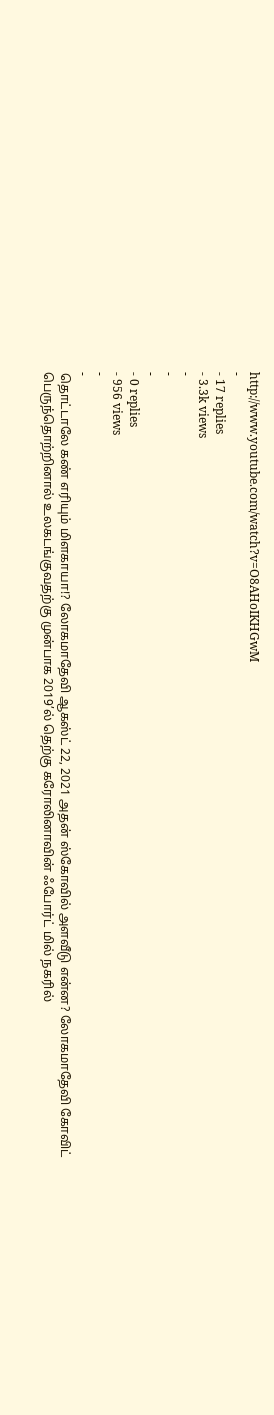http://www.youtube.com/watch?v=O8AHoIKHGwM
-
- 17 replies
- 3.3k views
-
-
-
- 0 replies
- 956 views
-
-
தொட்டாலே கண் எரியும் மிளகாயா!? லோகமாதேவி ஆகஸ்ட் 22, 2021 அதன் ஸ்கோவில் அளவீடு என்ன? லோகமாதேவி கோவிட் பெருந்தொற்றினால் உலகடங்குவதற்கு முன்பாக 2019’ல் தெற்கு கரோலினாவின் ஃபோர்ட் மில் நகரில்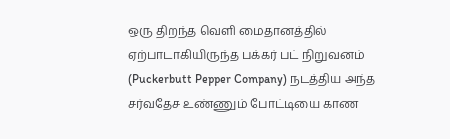ஒரு திறந்த வெளி மைதானத்தில் ஏற்பாடாகியிருந்த பக்கர் பட் நிறுவனம் (Puckerbutt Pepper Company) நடத்திய அந்த சர்வதேச உண்ணும் போட்டியை காண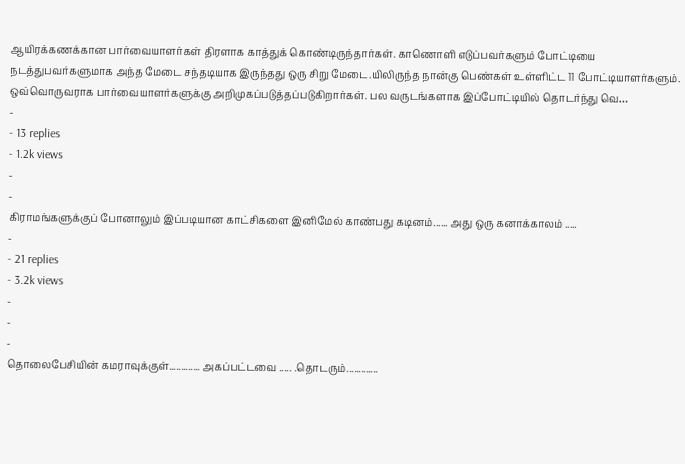ஆயிரக்கணக்கான பார்வையாளர்கள் திரளாக காத்துக் கொண்டிருந்தார்கள். காணொளி எடுப்பவர்களும் போட்டியை நடத்துபவர்களுமாக அந்த மேடை சந்தடியாக இருந்தது ஒரு சிறு மேடை.யிலிருந்த நான்கு பெண்கள் உள்ளிட்ட 11 போட்டியாளர்களும். ஒவ்வொருவராக பார்வையாளர்களுக்கு அறிமுகப்படுத்தப்படுகிறார்கள். பல வருடங்களாக இப்போட்டியில் தொடர்ந்து வெ…
-
- 13 replies
- 1.2k views
-
-
கிராமங்களுக்குப் போனாலும் இப்படியான காட்சிகளை இனிமேல் காண்பது கடினம்...... அது ஒரு கனாக்காலம் .....
-
- 21 replies
- 3.2k views
-
-
-
தொலைபேசியின் கமராவுக்குள்............. அகப்பட்டவை ..... .தொடரும்.............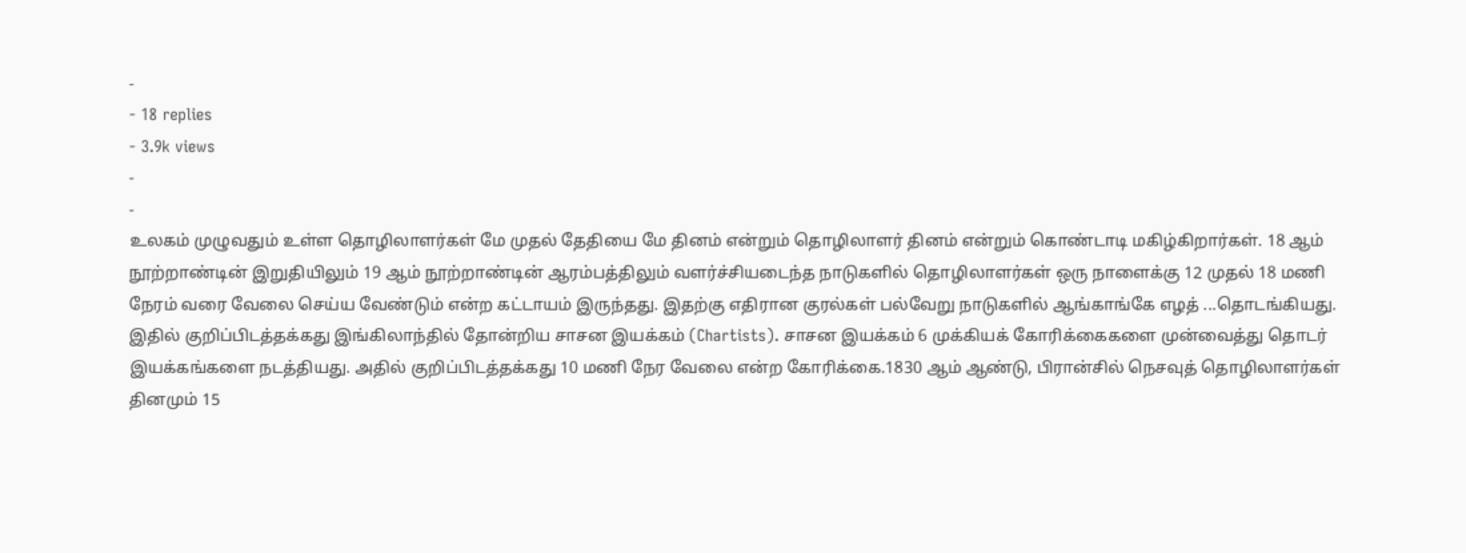-
- 18 replies
- 3.9k views
-
-
உலகம் முழுவதும் உள்ள தொழிலாளர்கள் மே முதல் தேதியை மே தினம் என்றும் தொழிலாளர் தினம் என்றும் கொண்டாடி மகிழ்கிறார்கள். 18 ஆம் நூற்றாண்டின் இறுதியிலும் 19 ஆம் நூற்றாண்டின் ஆரம்பத்திலும் வளர்ச்சியடைந்த நாடுகளில் தொழிலாளர்கள் ஒரு நாளைக்கு 12 முதல் 18 மணி நேரம் வரை வேலை செய்ய வேண்டும் என்ற கட்டாயம் இருந்தது. இதற்கு எதிரான குரல்கள் பல்வேறு நாடுகளில் ஆங்காங்கே எழத் ...தொடங்கியது. இதில் குறிப்பிடத்தக்கது இங்கிலாந்தில் தோன்றிய சாசன இயக்கம் (Chartists). சாசன இயக்கம் 6 முக்கியக் கோரிக்கைகளை முன்வைத்து தொடர் இயக்கங்களை நடத்தியது. அதில் குறிப்பிடத்தக்கது 10 மணி நேர வேலை என்ற கோரிக்கை.1830 ஆம் ஆண்டு, பிரான்சில் நெசவுத் தொழிலாளர்கள் தினமும் 15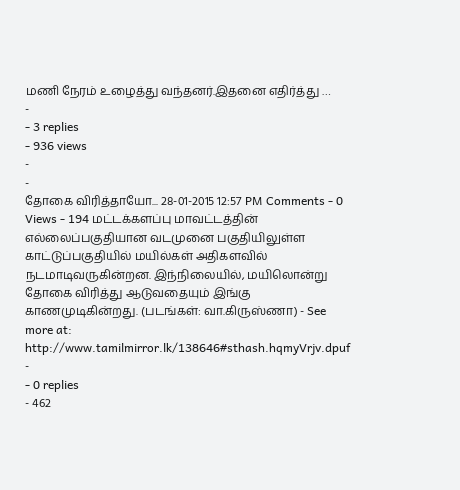மணி நேரம் உழைத்து வந்தனர்.இதனை எதிர்த்து …
-
- 3 replies
- 936 views
-
-
தோகை விரித்தாயோ... 28-01-2015 12:57 PM Comments - 0 Views - 194 மட்டக்களப்பு மாவட்டத்தின் எல்லைப்பகுதியான வடமுனை பகுதியிலுள்ள காட்டுப்பகுதியில் மயில்கள் அதிகளவில் நடமாடிவருகின்றன. இந்நிலையில், மயிலொன்று தோகை விரித்து ஆடுவதையும் இங்கு காணமுடிகின்றது. (படங்கள்: வா.கிருஸ்ணா) - See more at: http://www.tamilmirror.lk/138646#sthash.hqmyVrjv.dpuf
-
- 0 replies
- 462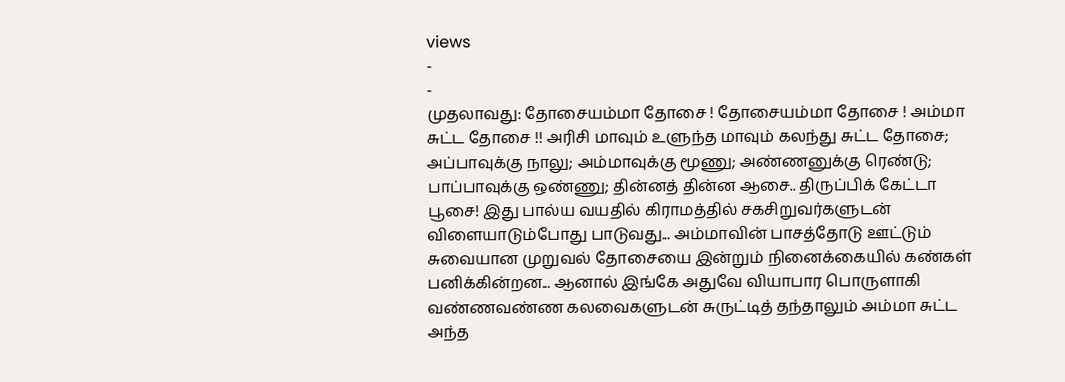views
-
-
முதலாவது: தோசையம்மா தோசை ! தோசையம்மா தோசை ! அம்மா சுட்ட தோசை !! அரிசி மாவும் உளுந்த மாவும் கலந்து சுட்ட தோசை; அப்பாவுக்கு நாலு; அம்மாவுக்கு மூணு; அண்ணனுக்கு ரெண்டு; பாப்பாவுக்கு ஒண்ணு; தின்னத் தின்ன ஆசை.. திருப்பிக் கேட்டா பூசை! இது பால்ய வயதில் கிராமத்தில் சகசிறுவர்களுடன் விளையாடும்போது பாடுவது... அம்மாவின் பாசத்தோடு ஊட்டும் சுவையான முறுவல் தோசையை இன்றும் நினைக்கையில் கண்கள் பனிக்கின்றன... ஆனால் இங்கே அதுவே வியாபார பொருளாகி வண்ணவண்ண கலவைகளுடன் சுருட்டித் தந்தாலும் அம்மா சுட்ட அந்த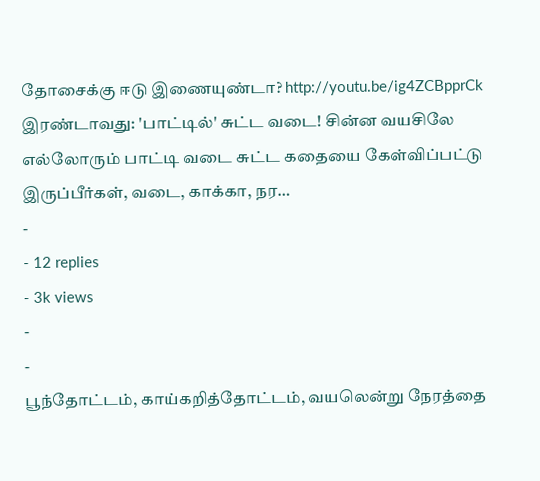தோசைக்கு ஈடு இணையுண்டா? http://youtu.be/ig4ZCBpprCk இரண்டாவது: 'பாட்டில்' சுட்ட வடை! சின்ன வயசிலே எல்லோரும் பாட்டி வடை சுட்ட கதையை கேள்விப்பட்டு இருப்பீர்கள், வடை, காக்கா, நர…
-
- 12 replies
- 3k views
-
-
பூந்தோட்டம், காய்கறித்தோட்டம், வயலென்று நேரத்தை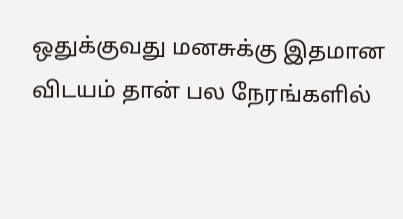ஒதுக்குவது மனசுக்கு இதமான விடயம் தான் பல நேரங்களில்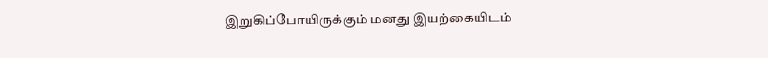இறுகிப்போயிருக்கும் மனது இயற்கையிடம்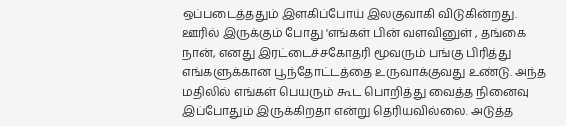ஒப்படைத்ததும் இளகிப்போய் இலகுவாகி விடுகின்றது. ஊரில் இருக்கும் போது 'எங்கள் பின் வளவினுள் , தங்கை நான், எனது இரட்டைச்சகோதரி மூவரும் பங்கு பிரித்து எங்களுக்கான பூந்தோட்டத்தை உருவாக்குவது உண்டு. அந்த மதிலில் எங்கள் பெயரும் கூட பொறித்து வைத்த நினைவு இப்போதும் இருக்கிறதா என்று தெரியவில்லை. அடுத்த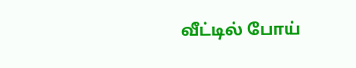வீட்டில் போய்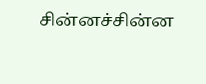சின்னச்சின்ன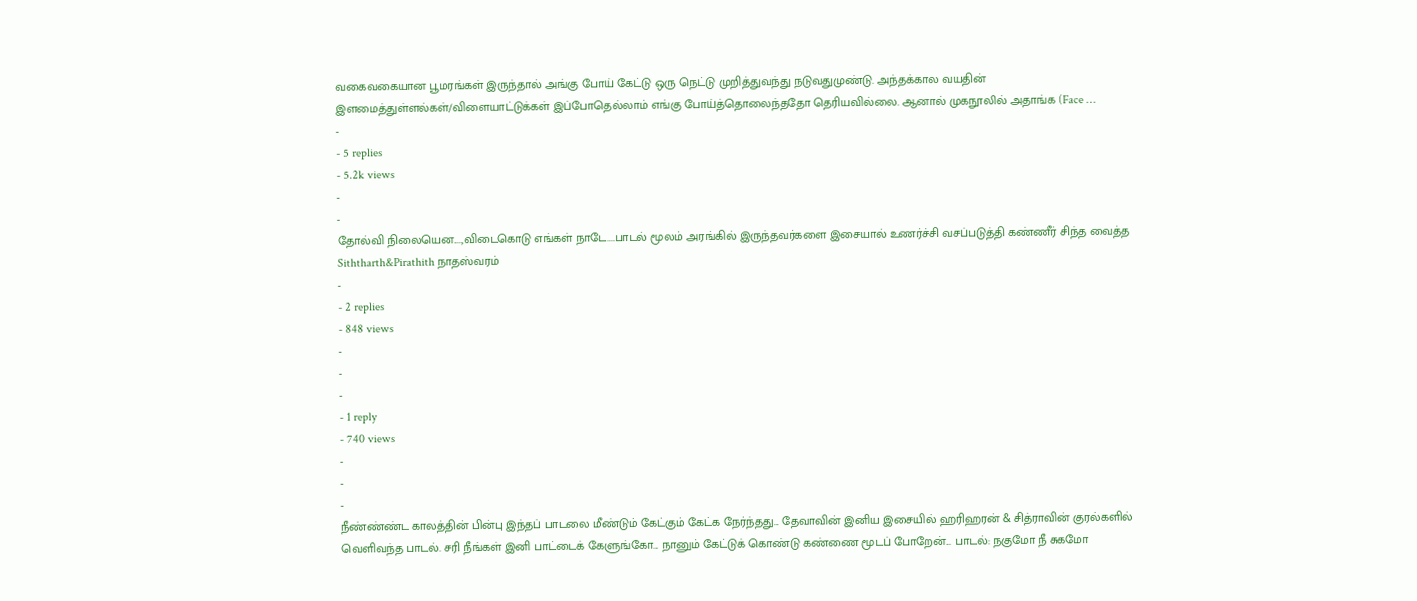வகைவகையான பூமரங்கள் இருந்தால் அங்கு போய் கேட்டு ஒரு நெட்டு முறித்துவந்து நடுவதுமுண்டு. அந்தக்கால வயதின் இளமைத்துள்ளல்கள்/விளையாட்டுக்கள் இப்போதெல்லாம் எங்கு போய்த்தொலைந்ததோ தெரியவில்லை. ஆனால் முகநூலில் அதாங்க (Face …
-
- 5 replies
- 5.2k views
-
-
தோல்வி நிலையென....,விடைகொடு எங்கள் நாடே....பாடல் மூலம் அரங்கில் இருந்தவர்களை இசையால் உணர்ச்சி வசப்படுத்தி கண்ணீர் சிந்த வைத்த Siththarth&Pirathith நாதஸ்வரம்
-
- 2 replies
- 848 views
-
-
-
- 1 reply
- 740 views
-
-
-
நீண்ண்ண்ட காலத்தின் பின்பு இந்தப் பாடலை மீண்டும் கேட்கும் கேட்க நேர்ந்தது... தேவாவின் இனிய இசையில் ஹரிஹரன் & சித்ராவின் குரல்களில் வெளிவந்த பாடல். சரி நீங்கள் இனி பாட்டைக் கேளுங்கோ... நானும் கேட்டுக் கொண்டு கண்ணை மூடப் போறேன்... பாடல்: நகுமோ நீ சுகமோ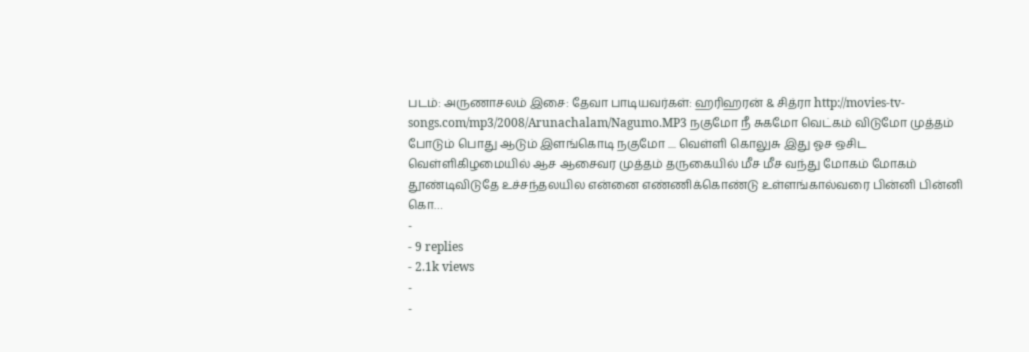படம்: அருணாசலம் இசை: தேவா பாடியவர்கள்: ஹரிஹரன் & சித்ரா http://movies-tv-songs.com/mp3/2008/Arunachalam/Nagumo.MP3 நகுமோ நீ சுகமோ வெட்கம் விடுமோ முத்தம் போடும் பொது ஆடும் இளங்கொடி நகுமோ .... வெள்ளி கொலுசு இது ஓச ஒசிட வெள்ளிகிழமையில் ஆச ஆசைவர முத்தம் தருகையில் மீச மீச வந்து மோகம் மோகம் தூண்டிவிடுதே உச்சந்தலயில என்னை எண்ணிக்கொண்டு உள்ளங்கால்வரை பின்னி பின்னி கொ…
-
- 9 replies
- 2.1k views
-
-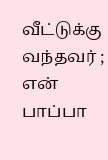வீட்டுக்கு வந்தவர் ; என் பாப்பா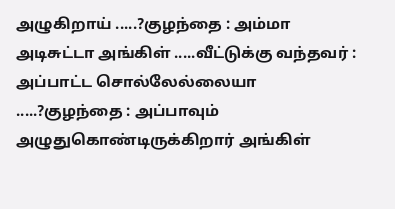அழுகிறாய் .....?குழந்தை : அம்மா அடிசுட்டா அங்கிள் .....வீட்டுக்கு வந்தவர் : அப்பாட்ட சொல்லேல்லையா .....?குழந்தை : அப்பாவும் அழுதுகொண்டிருக்கிறார் அங்கிள்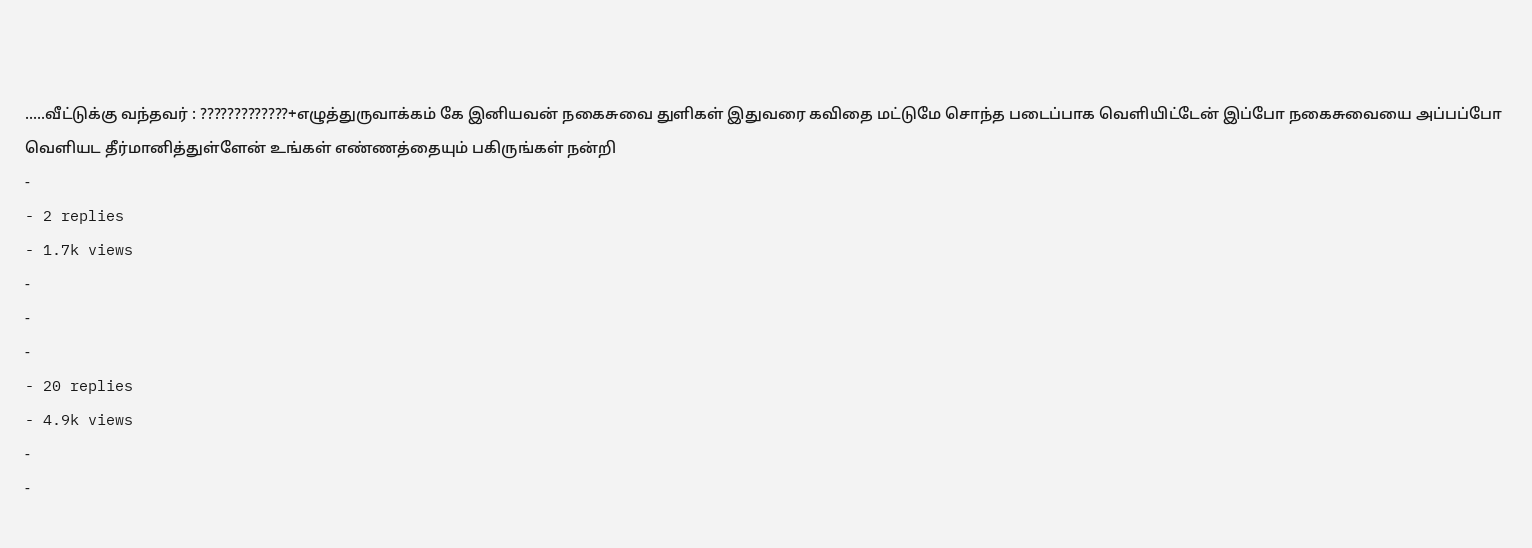.....வீட்டுக்கு வந்தவர் : ?????????????+எழுத்துருவாக்கம் கே இனியவன் நகைசுவை துளிகள் இதுவரை கவிதை மட்டுமே சொந்த படைப்பாக வெளியிட்டேன் இப்போ நகைசுவையை அப்பப்போ வெளியட தீர்மானித்துள்ளேன் உங்கள் எண்ணத்தையும் பகிருங்கள் நன்றி
-
- 2 replies
- 1.7k views
-
-
-
- 20 replies
- 4.9k views
-
-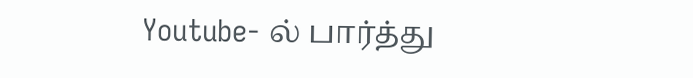Youtube- ல் பார்த்து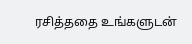ரசித்ததை உங்களுடன்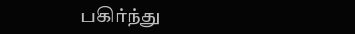பகிர்ந்து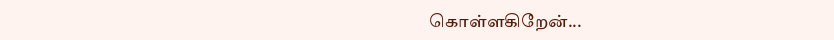கொள்ளகிறேன்...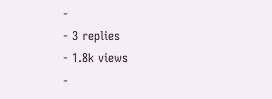-
- 3 replies
- 1.8k views
-